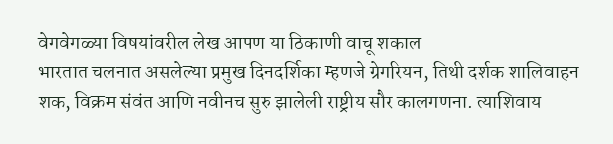वेगवेगळ्या विषयांवरील लेख आपण या ठिकाणी वाचू शकाल
भारतात चलनात असलेल्या प्रमुख दिनदर्शिका म्हणजे ग्रेगरियन, तिथी दर्शक शालिवाहन शक, विक्रम संवंत आणि नवीनच सुरु झालेली राष्ट्रीय सौर कालगणना. त्याशिवाय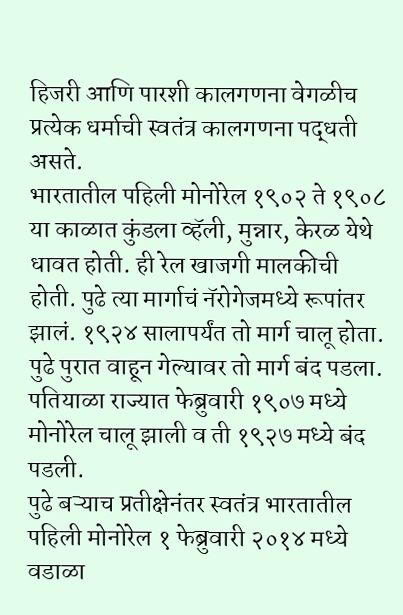हिजरी आणि पारशी कालगणना वेगळीच प्रत्येक धर्माची स्वतंत्र कालगणना पद्धती असते.
भारतातील पहिली मोनोरेल १९०२ ते १९०८ या काळात कुंडला व्हॅली, मुन्नार, केरळ येथे धावत होती. ही रेल खाजगी मालकीची होती. पुढे त्या मार्गाचं नॅरोगेजमध्ये रूपांतर झालं. १९२४ सालापर्यंत तो मार्ग चालू होता. पुढे पुरात वाहून गेल्यावर तो मार्ग बंद पडला.
पतियाळा राज्यात फेब्रुवारी १९०७ मध्ये मोनोरेल चालू झाली व ती १९२७ मध्ये बंद पडली.
पुढे बऱ्याच प्रतीक्षेनंतर स्वतंत्र भारतातील पहिली मोनोरेल १ फेब्रुवारी २०१४ मध्ये वडाळा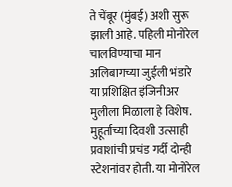ते चेंबूर (मुंबई) अशी सुरू झाली आहे. पहिली मोनोरेल चालविण्याचा मान अलिबागच्या जुईली भंडारे या प्रशिक्षित इंजिनीअर मुलीला मिळाला हे विशेष.
मुहूर्ताच्या दिवशी उत्साही प्रवाशांची प्रचंड गर्दी दोन्ही स्टेशनांवर होती. या मोनोरेल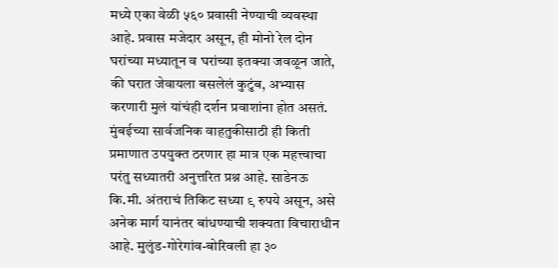मध्ये एका वेळी ५६० प्रवासी नेण्याची व्यवस्था आहे. प्रवास मजेदार असून, ही मोनो रेल दोन घरांच्या मध्यातून व घरांच्या इतक्या जवळून जाते, की घरात जेवायला बसलेलं कुटुंब, अभ्यास करणारी मुलं यांचंही दर्शन प्रवाशांना होत असतं. मुंबईच्या सार्वजनिक वाहतुकीसाठी ही किती प्रमाणात उपयुक्त ठरणार हा मात्र एक महत्त्वाचा परंतु सध्यातरी अनुत्तरित प्रश्न आहे. साडेनऊ कि.मी. अंतराचं तिकिट सध्या ९ रुपये असून, असे अनेक मार्ग यानंतर बांधण्याची शक्यता विचाराधीन आहे. मुलुंड-गोरेगांव-बोरिवली हा ३०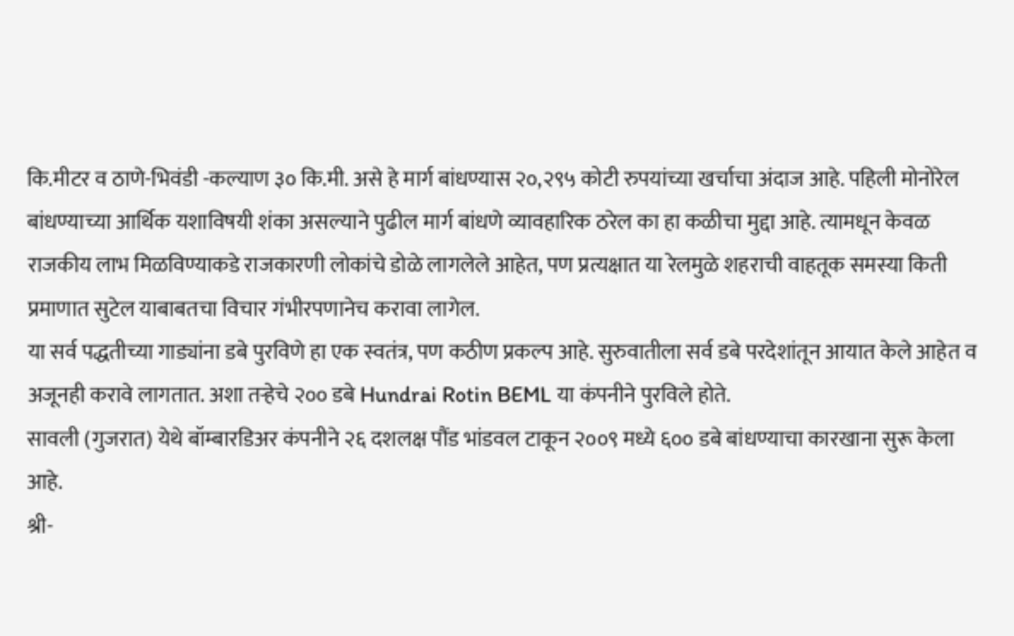कि.मीटर व ठाणे-भिवंडी -कल्याण ३० कि.मी. असे हे मार्ग बांधण्यास २०,२९५ कोटी रुपयांच्या खर्चाचा अंदाज आहे. पहिली मोनोरेल बांधण्याच्या आर्थिक यशाविषयी शंका असल्याने पुढील मार्ग बांधणे व्यावहारिक ठरेल का हा कळीचा मुद्दा आहे. त्यामधून केवळ राजकीय लाभ मिळविण्याकडे राजकारणी लोकांचे डोळे लागलेले आहेत, पण प्रत्यक्षात या रेलमुळे शहराची वाहतूक समस्या किती प्रमाणात सुटेल याबाबतचा विचार गंभीरपणानेच करावा लागेल.
या सर्व पद्धतीच्या गाड्यांना डबे पुरविणे हा एक स्वतंत्र, पण कठीण प्रकल्प आहे. सुरुवातीला सर्व डबे परदेशांतून आयात केले आहेत व अजूनही करावे लागतात. अशा तऱ्हेचे २०० डबे Hundrai Rotin BEML या कंपनीने पुरविले होते.
सावली (गुजरात) येथे बॉम्बारडिअर कंपनीने २६ दशलक्ष पौंड भांडवल टाकून २००९ मध्ये ६०० डबे बांधण्याचा कारखाना सुरू केला आहे.
श्री-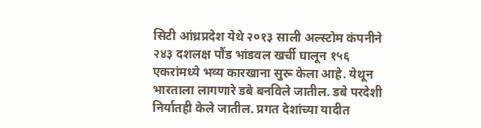सिटी आंध्रप्रदेश येथे २०१३ साली अल्स्टोम कंपनीने २४३ दशलक्ष पौंड भांडवल खर्ची घालून १५६ एकरांमध्ये भव्य कारखाना सुरू केला आहे. येथून भारताला लागणारे डबे बनविले जातील. डबे परदेशी निर्यातही केले जातील. प्रगत देशांच्या यादीत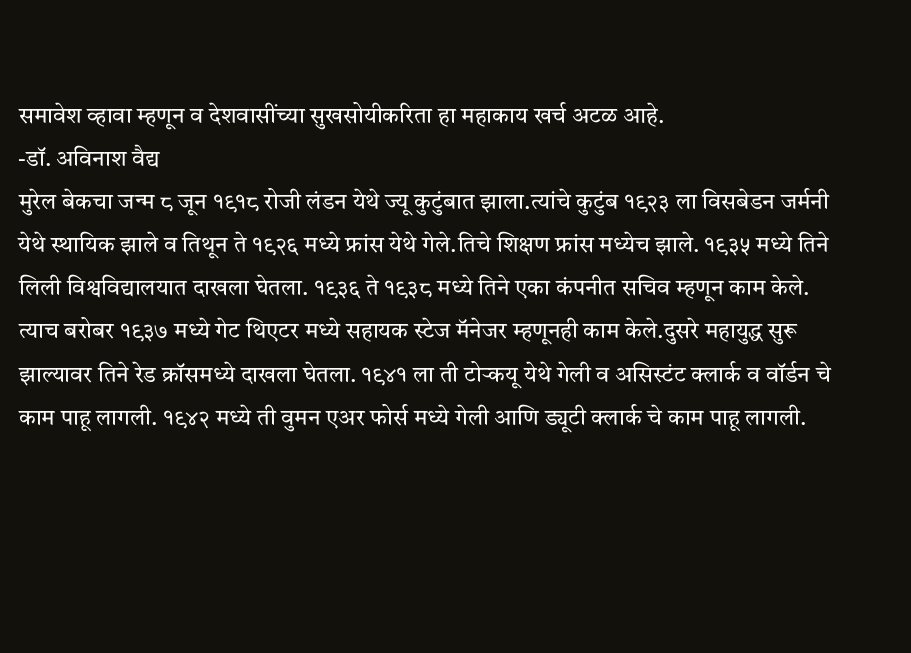समावेश व्हावा म्हणून व देशवासींच्या सुखसोयीकरिता हा महाकाय खर्च अटळ आहे.
-डॉ. अविनाश वैद्य
मुरेल बेकचा जन्म ८ जून १९१८ रोजी लंडन येथे ज्यू कुटुंबात झाला.त्यांचे कुटुंब १९२३ ला विसबेडन जर्मनी येथे स्थायिक झाले व तिथून ते १९२६ मध्ये फ्रांस येथे गेले.तिचे शिक्षण फ्रांस मध्येच झाले. १९३५ मध्ये तिने लिली विश्वविद्यालयात दाखला घेतला. १९३६ ते १९३८ मध्ये तिने एका कंपनीत सचिव म्हणून काम केले. त्याच बरोबर १९३७ मध्ये गेट थिएटर मध्ये सहायक स्टेज मॅनेजर म्हणूनही काम केले.दुसरे महायुद्ध सुरू झाल्यावर तिने रेड क्रॉसमध्ये दाखला घेतला. १९४१ ला ती टोऱ्कयू येथे गेली व असिस्टंट क्लार्क व वॉर्डन चे काम पाहू लागली. १९४२ मध्ये ती वुमन एअर फोर्स मध्ये गेली आणि ड्यूटी क्लार्क चे काम पाहू लागली.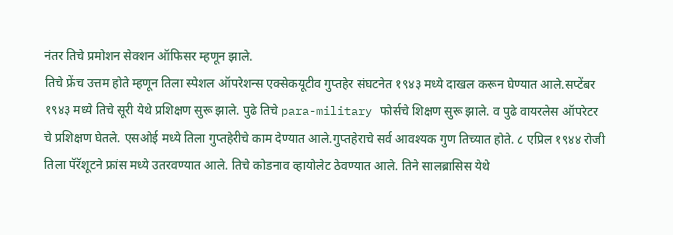नंतर तिचे प्रमोशन सेक्शन ऑफिसर म्हणून झाले.
तिचे फ्रेंच उत्तम होते म्हणून तिला स्पेशल ऑपरेशन्स एक्सेकयूटीव गुप्तहेर संघटनेत १९४३ मध्ये दाखल करून घेण्यात आले.सप्टेंबर १९४३ मध्ये तिचे सूरी येथे प्रशिक्षण सुरू झाले. पुढे तिचे para-military फोर्सचे शिक्षण सुरू झाले. व पुढे वायरलेस ऑपरेटर चे प्रशिक्षण घेतले. एसओई मध्ये तिला गुप्तहेरीचे काम देण्यात आले.गुप्तहेराचे सर्व आवश्यक गुण तिच्यात होते. ८ एप्रिल १९४४ रोजी तिला पॅरॅशूटने फ्रांस मध्ये उतरवण्यात आले. तिचे कोडनाव व्हायोलेट ठेवण्यात आले. तिने सालब्रासिस येथे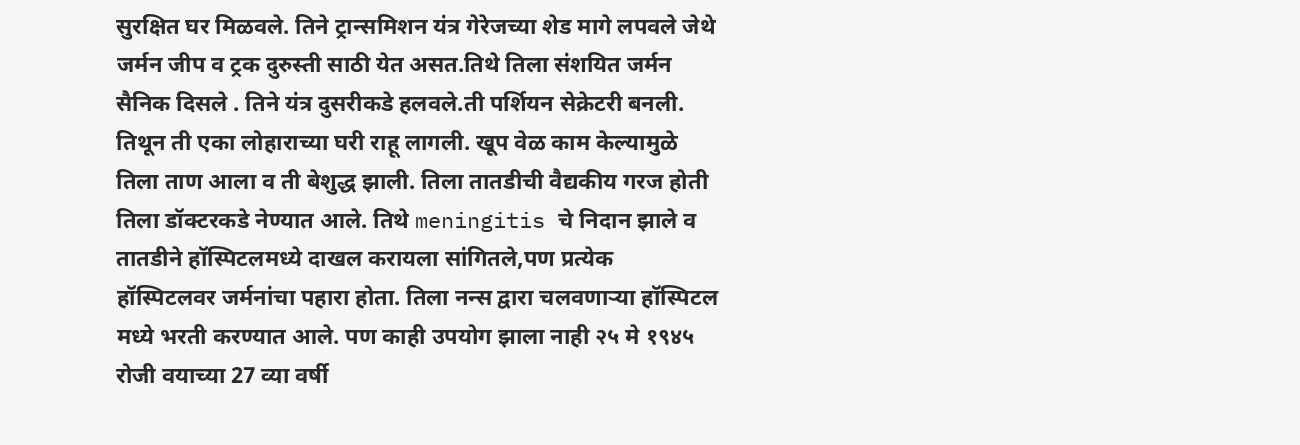सुरक्षित घर मिळवले. तिने ट्रान्समिशन यंत्र गेरेजच्या शेड मागे लपवले जेथे जर्मन जीप व ट्रक दुरुस्ती साठी येत असत.तिथे तिला संशयित जर्मन सैनिक दिसले . तिने यंत्र दुसरीकडे हलवले.ती पर्शियन सेक्रेटरी बनली. तिथून ती एका लोहाराच्या घरी राहू लागली. खूप वेळ काम केल्यामुळे तिला ताण आला व ती बेशुद्ध झाली. तिला तातडीची वैद्यकीय गरज होती तिला डॉक्टरकडे नेण्यात आले. तिथे meningitis चे निदान झाले व तातडीने हॉस्पिटलमध्ये दाखल करायला सांगितले,पण प्रत्येक हॉस्पिटलवर जर्मनांचा पहारा होता. तिला नन्स द्वारा चलवणाऱ्या हॉस्पिटल मध्ये भरती करण्यात आले. पण काही उपयोग झाला नाही २५ मे १९४५ रोजी वयाच्या 27 व्या वर्षी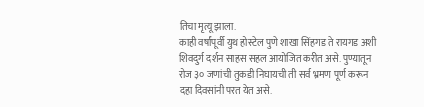तिचा मृत्यू झाला.
काही वर्षांपूर्वी युथ होस्टेल पुणे शाखा सिंहगड ते रायगड अशी शिवदुर्ग दर्शन साहस सहल आयोजित करीत असे. पुण्यातून रोज ३० जणांची तुकडी निघायची ती सर्व भ्रमण पूर्ण करून दहा दिवसांनी परत येत असे.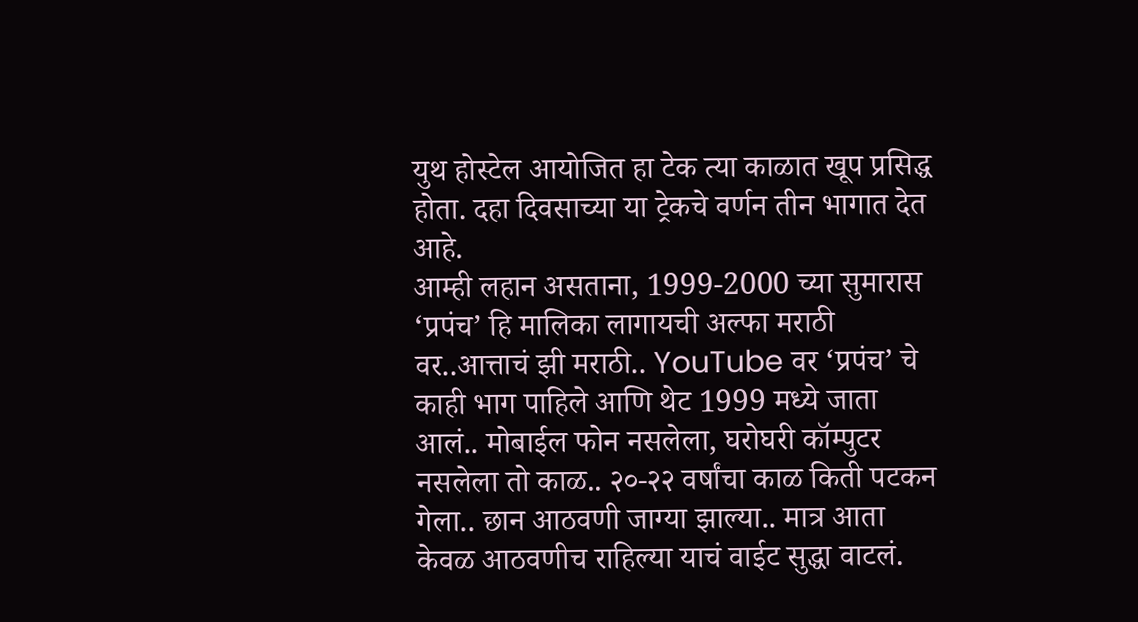युथ होस्टेल आयोजित हा टेक त्या काळात खूप प्रसिद्ध होता. दहा दिवसाच्या या ट्रेकचे वर्णन तीन भागात देत आहे.
आम्ही लहान असताना, 1999-2000 च्या सुमारास ‘प्रपंच’ हि मालिका लागायची अल्फा मराठी वर..आत्ताचं झी मराठी.. YouTube वर ‘प्रपंच’ चे काही भाग पाहिले आणि थेट 1999 मध्ये जाता आलं.. मोबाईल फोन नसलेला, घरोघरी कॉम्पुटर नसलेला तो काळ.. २०-२२ वर्षांचा काळ किती पटकन गेला.. छान आठवणी जाग्या झाल्या.. मात्र आता केवळ आठवणीच राहिल्या याचं वाईट सुद्धा वाटलं.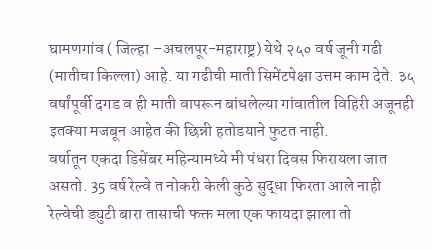घामणगांव ( जिल्हा –अचलपूर-महाराष्ट्र) येथे २५० वर्ष जूनी गढी (मातीचा किल्ला) आहे. या गढीची माती सिमेंटपेक्षा उत्तम काम देते. ३५ वर्षांपूर्वी दगड व ही माती वापरून बांधलेल्या गांवातील विहिरी अजूनही इतक्या मजबून आहेत की छिन्नी हतोडयाने फुटत नाही.
वर्षातून एकदा डिसेंबर महिन्यामध्ये मी पंधरा दिवस फिरायला जात असतो. 35 वर्ष रेल्वे त नोकरी केली कुठे सुद्धा फिरता आले नाही रेल्वेची ड्युटी बारा तासाची फक्त मला एक फायदा झाला तो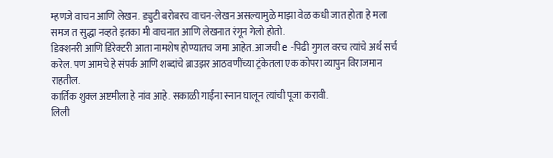म्हणजे वाचन आणि लेखन. ड्युटी बरोबरच वाचन-लेखन असल्यामुळे माझा वेळ कधी जात होता हे मला समज त सुद्धा नव्हते इतका मी वाचनात आणि लेखनात रंगून गेलो होतो.
डिक्शनरी आणि डिरेक्टरी आता नामशेष होण्यातच जमा आहेत. आजची e -पिढी गुगल वरच त्यांचे अर्थ सर्च करेल. पण आमचे हे संपर्क आणि शब्दांचे ब्राउझर आठवणींच्या ट्रंकेतला एक कोपरा व्यापुन विराजमान राहतील.
कार्तिक शुक्ल अष्टमीला हे नांव आहे. सकाळी गाईंना स्नान घालून त्यांची पूजा करावी.
लिली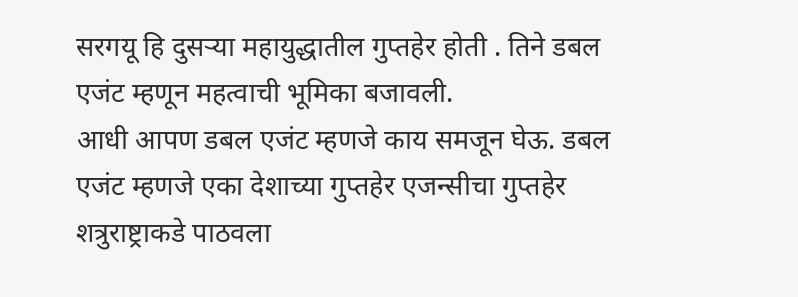सरगयू हि दुसऱ्या महायुद्धातील गुप्तहेर होती . तिने डबल एजंट म्हणून महत्वाची भूमिका बजावली.
आधी आपण डबल एजंट म्हणजे काय समजून घेऊ. डबल एजंट म्हणजे एका देशाच्या गुप्तहेर एजन्सीचा गुप्तहेर शत्रुराष्ट्राकडे पाठवला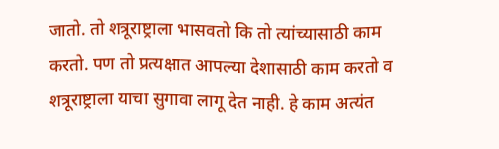जातो. तो शत्रूराष्ट्राला भासवतो कि तो त्यांच्यासाठी काम करतो. पण तो प्रत्यक्षात आपल्या देशासाठी काम करतो व शत्रूराष्ट्राला याचा सुगावा लागू देत नाही. हे काम अत्यंत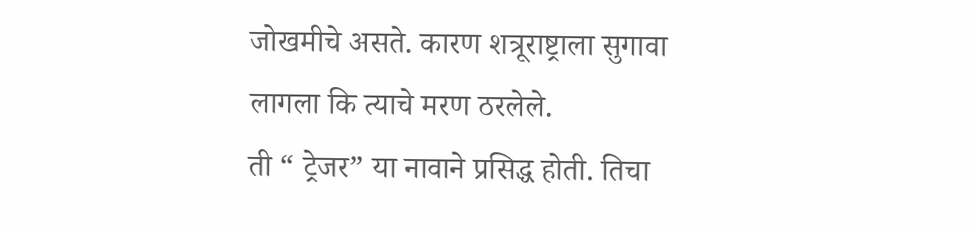जोखमीचे असते. कारण शत्रूराष्ट्राला सुगावा लागला कि त्याचे मरण ठरलेले.
ती “ ट्रेजर” या नावाने प्रसिद्ध होती. तिचा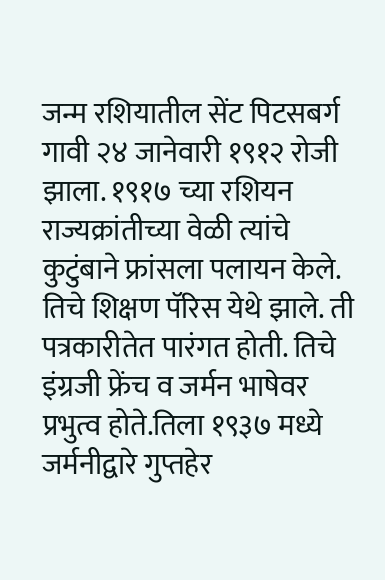जन्म रशियातील सेंट पिटसबर्ग गावी २४ जानेवारी १९१२ रोजी झाला. १९१७ च्या रशियन राज्यक्रांतीच्या वेळी त्यांचे कुटुंबाने फ्रांसला पलायन केले. तिचे शिक्षण पॅरिस येथे झाले. ती पत्रकारीतेत पारंगत होती. तिचे इंग्रजी फ्रेंच व जर्मन भाषेवर प्रभुत्व होते.तिला १९३७ मध्ये जर्मनीद्वारे गुप्तहेर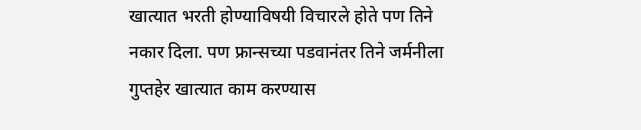खात्यात भरती होण्याविषयी विचारले होते पण तिने नकार दिला. पण फ्रान्सच्या पडवानंतर तिने जर्मनीला गुप्तहेर खात्यात काम करण्यास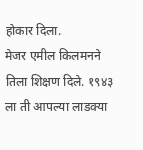होकार दिला.
मेजर एमील किलमनने तिला शिक्षण दिले. १९४३ ला ती आपल्या लाडक्या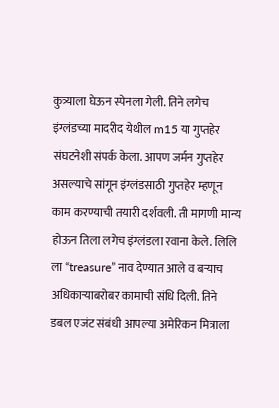कुत्र्याला घेऊन स्पेनला गेली. तिने लगेच इंग्लंडच्या मादरीद येथील m15 या गुप्तहेर संघटनेशी संपर्क केला. आपण जर्मन गुप्तहेर असल्याचे सांगून इंग्लंडसाठी गुप्तहेर म्हणून काम करण्याची तयारी दर्शवली. ती मागणी मान्य होऊन तिला लगेच इंग्लंडला रवाना केले. लिलि ला “treasure” नाव देण्यात आले व बऱ्याच अधिकाऱ्याबरोबर कामाची संधि दिली. तिने डबल एजंट संबंधी आपल्या अमेरिकन मित्राला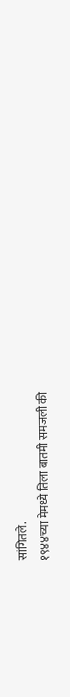सांगितले.
१९४४च्या मेमध्ये तिला बातमी समजली की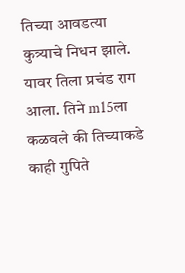तिच्या आवडत्या कुत्र्याचे निधन झाले. यावर तिला प्रचंड राग आला. तिने m15ला कळवले की तिच्याकडे काही गुपिते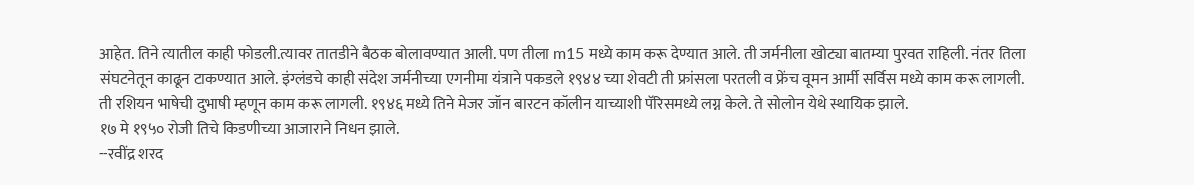आहेत. तिने त्यातील काही फोडली.त्यावर तातडीने बैठक बोलावण्यात आली. पण तीला m15 मध्ये काम करू देण्यात आले. ती जर्मनीला खोट्या बातम्या पुरवत राहिली. नंतर तिला संघटनेतून काढून टाकण्यात आले. इंग्लंडचे काही संदेश जर्मनीच्या एगनीमा यंत्राने पकडले १९४४ च्या शेवटी ती फ्रांसला परतली व फ्रेंच वूमन आर्मी सर्विस मध्ये काम करू लागली. ती रशियन भाषेची दुभाषी म्हणून काम करू लागली. १९४६ मध्ये तिने मेजर जॉन बारटन कॉलीन याच्याशी पॅरिसमध्ये लग्न केले. ते सोलोन येथे स्थायिक झाले.
१७ मे १९५० रोजी तिचे किडणीच्या आजाराने निधन झाले.
--रवींद्र शरद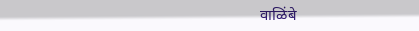वाळिंबे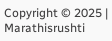Copyright © 2025 | Marathisrushti